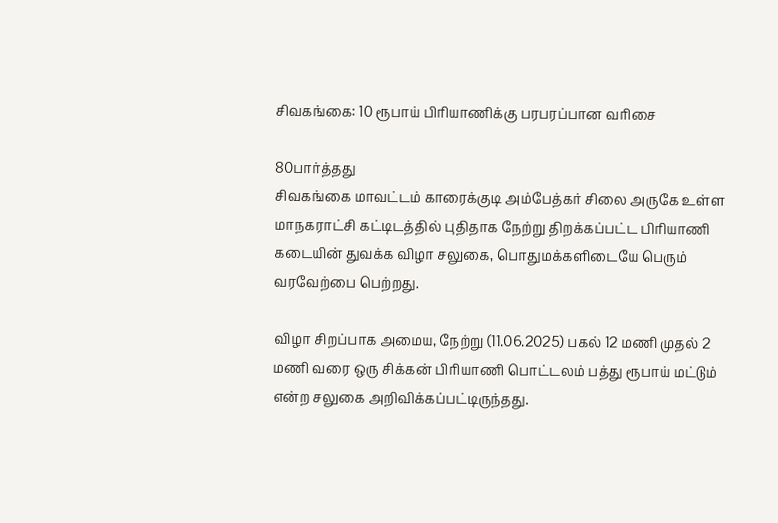சிவகங்கை: 10 ரூபாய் பிரியாணிக்கு பரபரப்பான வரிசை

80பார்த்தது
சிவகங்கை மாவட்டம் காரைக்குடி அம்பேத்கர் சிலை அருகே உள்ள மாநகராட்சி கட்டிடத்தில் புதிதாக நேற்று திறக்கப்பட்ட பிரியாணி கடையின் துவக்க விழா சலுகை, பொதுமக்களிடையே பெரும் வரவேற்பை பெற்றது.

விழா சிறப்பாக அமைய, நேற்று (11.06.2025) பகல் 12 மணி முதல் 2 மணி வரை ஒரு சிக்கன் பிரியாணி பொட்டலம் பத்து ரூபாய் மட்டும் என்ற சலுகை அறிவிக்கப்பட்டிருந்தது.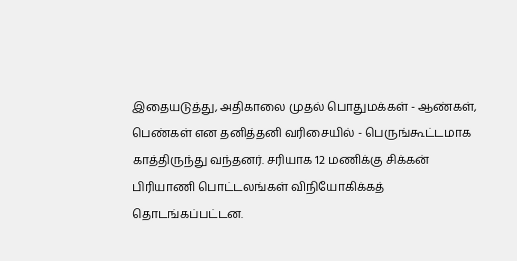இதையடுத்து, அதிகாலை முதல் பொதுமக்கள் - ஆண்கள், பெண்கள் என தனித்தனி வரிசையில் - பெருங்கூட்டமாக காத்திருந்து வந்தனர். சரியாக 12 மணிக்கு சிக்கன் பிரியாணி பொட்டலங்கள் விநியோகிக்கத் தொடங்கப்பட்டன.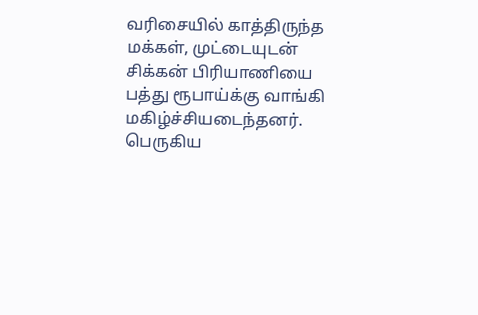வரிசையில் காத்திருந்த மக்கள், முட்டையுடன் சிக்கன் பிரியாணியை பத்து ரூபாய்க்கு வாங்கி மகிழ்ச்சியடைந்தனர். பெருகிய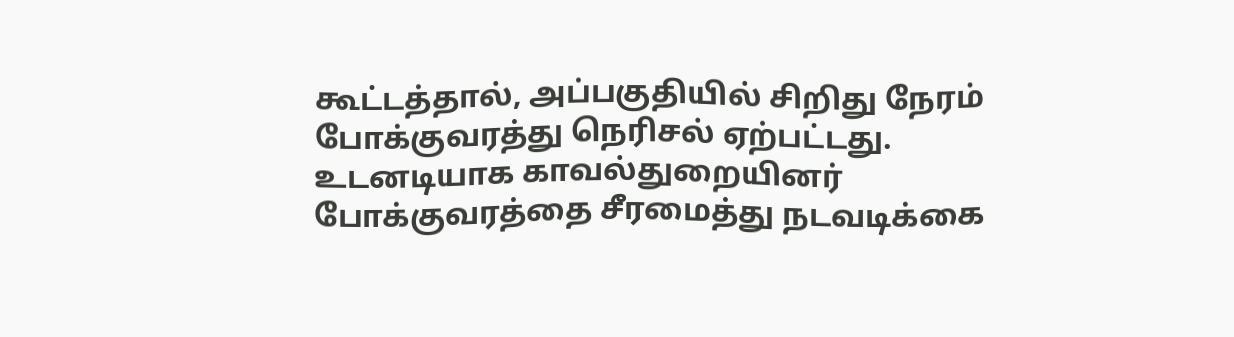கூட்டத்தால், அப்பகுதியில் சிறிது நேரம் போக்குவரத்து நெரிசல் ஏற்பட்டது. உடனடியாக காவல்துறையினர் போக்குவரத்தை சீரமைத்து நடவடிக்கை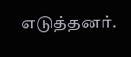எடுத்தனர்.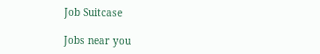Job Suitcase

Jobs near you